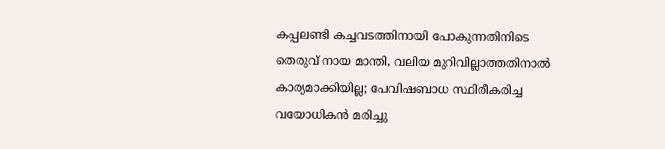കപ്പലണ്ടി കച്ചവടത്തിനായി പോകുന്നതിനിടെ തെരുവ് നായ മാന്തി, വലിയ മുറിവില്ലാത്തതിനാൽ കാര്യമാക്കിയില്ല; പേവിഷബാധ സ്ഥിരീകരിച്ച വയോധികന്‍ മരിച്ചു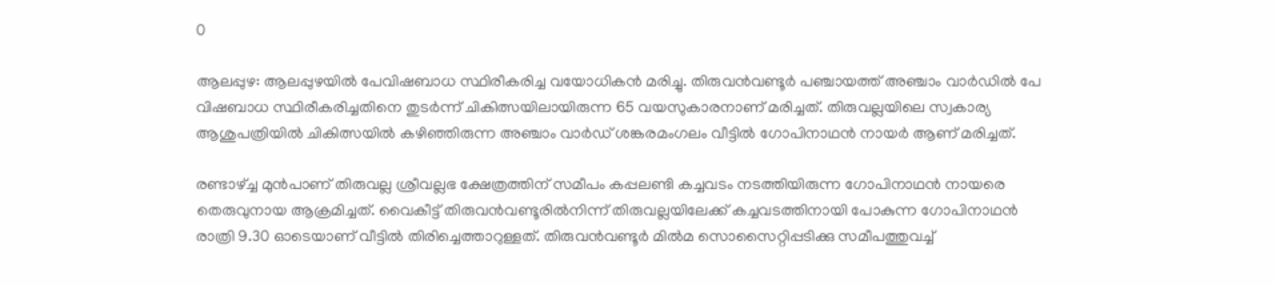0

ആലപ്പുഴ: ആലപ്പുഴയിൽ പേവിഷബാധ സ്ഥിരീകരിച്ച വയോധികന്‍ മരിച്ചു. തിരുവന്‍വണ്ടൂര്‍ പഞ്ചായത്ത് അഞ്ചാം വാര്‍ഡില്‍ പേ വിഷബാധ സ്ഥിരീകരിച്ചതിനെ തുടർന്ന് ചികിത്സയിലായിരുന്ന 65 വയസുകാരനാണ് മരിച്ചത്. തിരുവല്ലയിലെ സ്വകാര്യ ആശുപത്രിയില്‍ ചികിത്സയിൽ കഴിഞ്ഞിരുന്ന അഞ്ചാം വാര്‍ഡ് ശങ്കരമംഗലം വീട്ടില്‍ ഗോപിനാഥന്‍ നായര്‍ ആണ് മരിച്ചത്.

രണ്ടാഴ്ച്ച മുന്‍പാണ് തിരുവല്ല ശ്രീവല്ലഭ ക്ഷേത്രത്തിന് സമീപം കപ്പലണ്ടി കച്ചവടം നടത്തിയിരുന്ന ഗോപിനാഥന്‍ നായരെ തെരുവുനായ ആക്രമിച്ചത്. വൈകീട്ട് തിരുവന്‍വണ്ടൂരില്‍നിന്ന് തിരുവല്ലയിലേക്ക് കച്ചവടത്തിനായി പോകുന്ന ഗോപിനാഥന്‍ രാത്രി 9.30 ഓടെയാണ് വീട്ടില്‍ തിരിച്ചെത്താറുള്ളത്. തിരുവന്‍വണ്ടൂര്‍ മില്‍മ സൊസൈറ്റിപ്പടിക്കു സമീപത്തുവച്ച്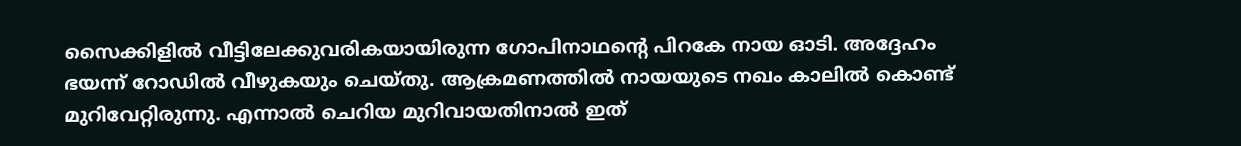സൈക്കിളില്‍ വീട്ടിലേക്കുവരികയായിരുന്ന ഗോപിനാഥന്റെ പിറകേ നായ ഓടി. അദ്ദേഹം ഭയന്ന് റോഡില്‍ വീഴുകയും ചെയ്തു. ആക്രമണത്തില്‍ നായയുടെ നഖം കാലില്‍ കൊണ്ട് മുറിവേറ്റിരുന്നു. എന്നാൽ ചെറിയ മുറിവായതിനാൽ ഇത്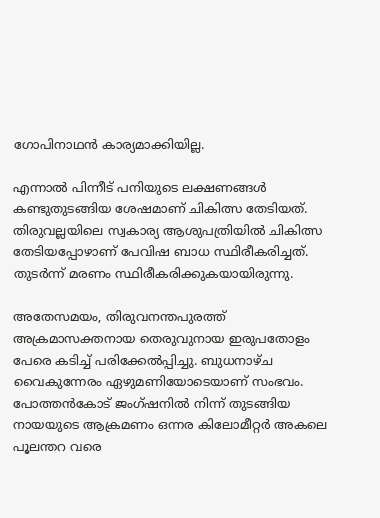ഗോപിനാഥന്‍ കാര്യമാക്കിയില്ല.

എന്നാൽ പിന്നീട് പനിയുടെ ലക്ഷണങ്ങള്‍ കണ്ടുതുടങ്ങിയ ശേഷമാണ് ചികിത്സ തേടിയത്. തിരുവല്ലയിലെ സ്വകാര്യ ആശുപത്രിയിൽ ചികിത്സ തേടിയപ്പോഴാണ് പേവിഷ ബാധ സ്ഥിരീകരിച്ചത്. തുടർന്ന് മരണം സ്ഥിരീകരിക്കുകയായിരുന്നു.

അതേസമയം, തിരുവനന്തപുരത്ത് അക്രമാസക്തനായ തെരുവുനായ ഇരുപതോളം പേരെ കടിച്ച് പരിക്കേൽപ്പിച്ചു. ബുധനാഴ്ച വൈകുന്നേരം ഏഴുമണിയോടെയാണ് സംഭവം. പോത്തൻകോട് ജംഗ്ഷനിൽ നിന്ന് തുടങ്ങിയ നായയുടെ ആക്രമണം ഒന്നര കിലോമീറ്റർ അകലെ പൂലന്തറ വരെ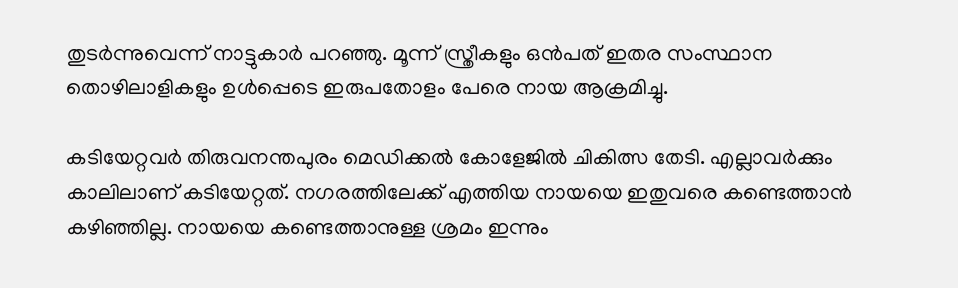തുടർന്നുവെന്ന് നാട്ടുകാർ പറഞ്ഞു. മൂന്ന് സ്ത്രീകളും ഒൻപത് ഇതര സംസ്ഥാന തൊഴിലാളികളും ഉൾപ്പെടെ ഇരുപതോളം പേരെ നായ ആക്രമിച്ചു.

കടിയേറ്റവർ തിരുവനന്തപുരം മെഡിക്കൽ കോളേജിൽ ചികിത്സ തേടി. എല്ലാവർക്കും കാലിലാണ് കടിയേറ്റത്. നഗരത്തിലേക്ക് എത്തിയ നായയെ ഇതുവരെ കണ്ടെത്താൻ കഴിഞ്ഞില്ല. നായയെ കണ്ടെത്താനുള്ള ശ്രമം ഇന്നും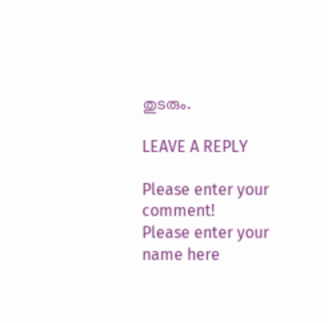തുടരും.

LEAVE A REPLY

Please enter your comment!
Please enter your name here